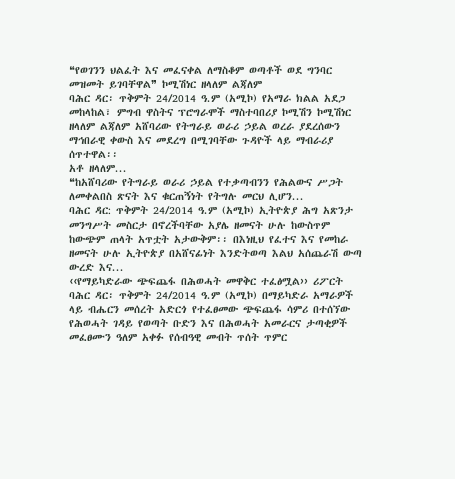❝የወገንን ህልፈት እና መፈናቀል ለማስቆም ወጣቶች ወደ ግንባር መዝመት ይገባቸዋል❞ ኮሚሽነር ዘላለም ልጃለም
ባሕር ዳር፡ ጥቅምት 24/2014 ዓ.ም (አሚኮ) የአማራ ክልል አደጋ መከላከል፣ ምግብ ዋስትና ፕሮግራሞች ማስተባበሪያ ኮሚሽን ኮሚሽነር ዘላለም ልጃለም አሸባሪው የትግራይ ወራሪ ኃይል ወረራ ያደረሰውን ማኅበራዊ ቀውስ እና መደረግ በሚገባቸው ጉዳዮች ላይ ማብራሪያ ሰጥተዋል፡፡
አቶ ዘላለም...
❝ከአሸባሪው የትግራይ ወራሪ ኃይል የተቃጣብንን የሕልውና ሥጋት ለመቀልበስ ጽናት እና ቁርጠኝነት የትግሉ መርህ ሊሆን...
ባሕር ዳር: ጥቅምት 24/2014 ዓ.ም (አሚኮ) ኢትዮጵያ ሕግ አጽንታ መንግሥት መስርታ በኖረችባቸው አያሌ ዘመናት ሁሉ ከውስጥም ከውጭም ጠላት አጥቷት አታውቅም፡፡ በእነዚህ የፈተና እና የመከራ ዘመናት ሁሉ ኢትዮጵያ በአሸናፊነት እንድትወጣ እልህ አሰጨራሽ ውጣ ውረድ እና...
‹‹የማይካድራው ጭፍጨፋ በሕወሓት መዋቅር ተፈፅሟል›› ሪፖርት
ባሕር ዳር፡ ጥቅምት 24/2014 ዓ.ም (አሚኮ) በማይካድራ አማራዎች ላይ ብሔርን መሰረት አድርጎ የተፈፀመው ጭፍጨፋ ሳምሪ በተሰኘው የሕወሓት ገዳይ የወጣት ቡድን እና በሕወሓት አመራርና ታጣቂዎች መፈፀሙን ዓለም አቀፉ የሰብዓዊ መብት ጥሰት ጥምር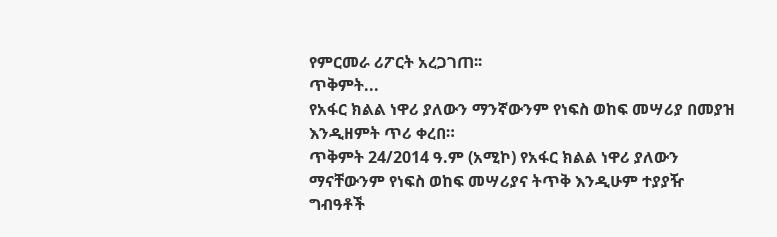የምርመራ ሪፖርት አረጋገጠ፡፡
ጥቅምት...
የአፋር ክልል ነዋሪ ያለውን ማንኛውንም የነፍስ ወከፍ መሣሪያ በመያዝ እንዲዘምት ጥሪ ቀረበ።
ጥቅምት 24/2014 ዓ.ም (አሚኮ) የአፋር ክልል ነዋሪ ያለውን ማናቸውንም የነፍስ ወከፍ መሣሪያና ትጥቅ እንዲሁም ተያያዥ ግብዓቶች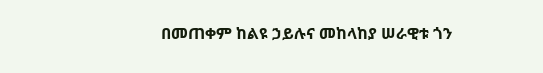በመጠቀም ከልዩ ኃይሉና መከላከያ ሠራዊቱ ጎን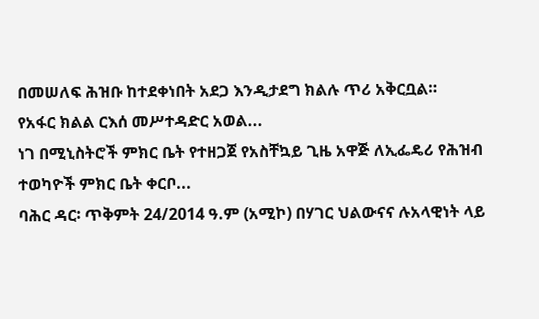በመሠለፍ ሕዝቡ ከተደቀነበት አደጋ እንዲታደግ ክልሉ ጥሪ አቅርቧል።
የአፋር ክልል ርእሰ መሥተዳድር አወል...
ነገ በሚኒስትሮች ምክር ቤት የተዘጋጀ የአስቸኳይ ጊዜ አዋጅ ለኢፌዴሪ የሕዝብ ተወካዮች ምክር ቤት ቀርቦ...
ባሕር ዳር፡ ጥቅምት 24/2014 ዓ.ም (አሚኮ) በሃገር ህልውናና ሉአላዊነት ላይ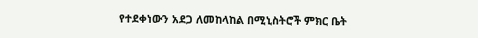የተደቀነውን አደጋ ለመከላከል በሚኒስትሮች ምክር ቤት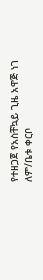የተዘጋጀ የአስቸኳይ ጊዜ አዋጅ ነገ ለም/ቤቱ ቀርቦ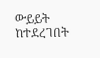ውይይት ከተደረገበት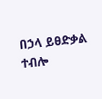በኃላ ይፀድቃል ተብሎ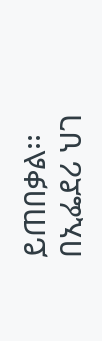ይጠበቃል፡፡
በኢፌደሪ ህገ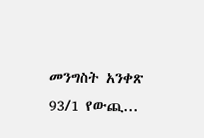መንግስት አንቀጽ 93/1 የውጪ...